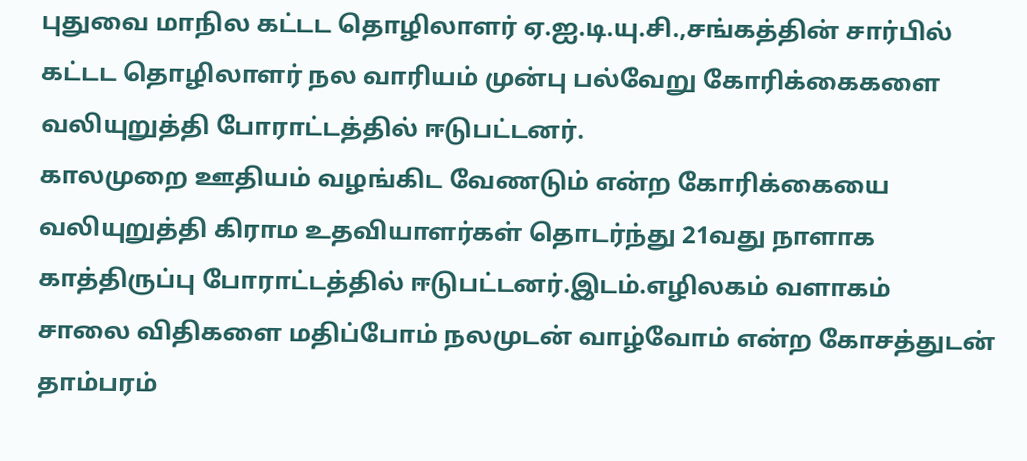புதுவை மாநில கட்டட தொழிலாளர் ஏ.ஐ.டி.யு.சி.,சங்கத்தின் சார்பில் கட்டட தொழிலாளர் நல வாரியம் முன்பு பல்வேறு கோரிக்கைகளை வலியுறுத்தி போராட்டத்தில் ஈடுபட்டனர்.
காலமுறை ஊதியம் வழங்கிட வேணடும் என்ற கோரிக்கையை வலியுறுத்தி கிராம உதவியாளர்கள் தொடர்ந்து 21வது நாளாக காத்திருப்பு போராட்டத்தில் ஈடுபட்டனர்.இடம்.எழிலகம் வளாகம்
சாலை விதிகளை மதிப்போம் நலமுடன் வாழ்வோம் என்ற கோசத்துடன் தாம்பரம்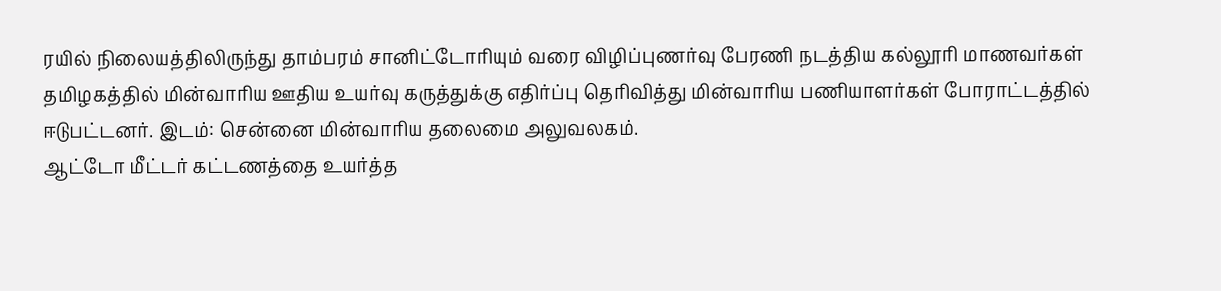ரயில் நிலையத்திலிருந்து தாம்பரம் சானிட்டோரியும் வரை விழிப்புணர்வு பேரணி நடத்திய கல்லூரி மாணவர்கள்
தமிழகத்தில் மின்வாரிய ஊதிய உயர்வு கருத்துக்கு எதிர்ப்பு தெரிவித்து மின்வாரிய பணியாளர்கள் போராட்டத்தில் ஈடுபட்டனர். இடம்: சென்னை மின்வாரிய தலைமை அலுவலகம்.
ஆட்டோ மீட்டர் கட்டணத்தை உயர்த்த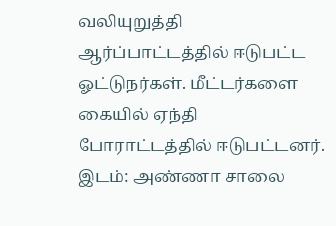வலியுறுத்தி ஆர்ப்பாட்டத்தில் ஈடுபட்ட ஓட்டுநர்கள். மீட்டர்களை கையில் ஏந்தி போராட்டத்தில் ஈடுபட்டனர். இடம்: அண்ணா சாலை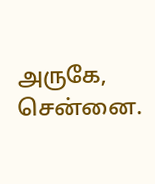அருகே, சென்னை.